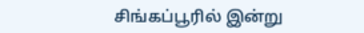சிங்கப்பூரில் இன்று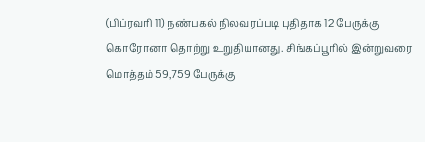(பிப்ரவரி 11) நண்பகல் நிலவரப்படி புதிதாக 12 பேருக்கு கொரோனா தொற்று உறுதியானது. சிங்கப்பூரில் இன்றுவரை மொத்தம் 59,759 பேருக்கு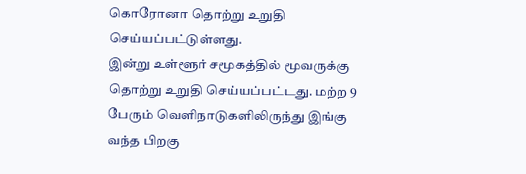கொரோனா தொற்று உறுதி செய்யப்பட்டுள்ளது.
இன்று உள்ளூர் சமூகத்தில் மூவருக்கு தொற்று உறுதி செய்யப்பட்டது. மற்ற 9 பேரும் வெளிநாடுகளிலிருந்து இங்கு வந்த பிறகு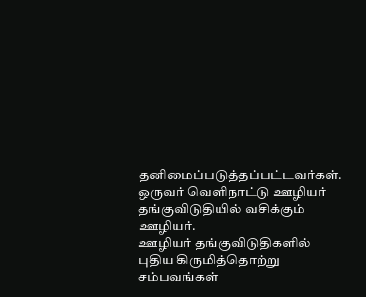தனிமைப்படுத்தப்பட்டவர்கள். ஒருவர் வெளிநாட்டு ஊழியர் தங்குவிடுதியில் வசிக்கும் ஊழியர்.
ஊழியர் தங்குவிடுதிகளில் புதிய கிருமித்தொற்று சம்பவங்கள்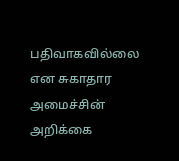பதிவாகவில்லை என சுகாதார அமைச்சின் அறிக்கை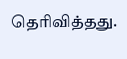தெரிவித்தது.